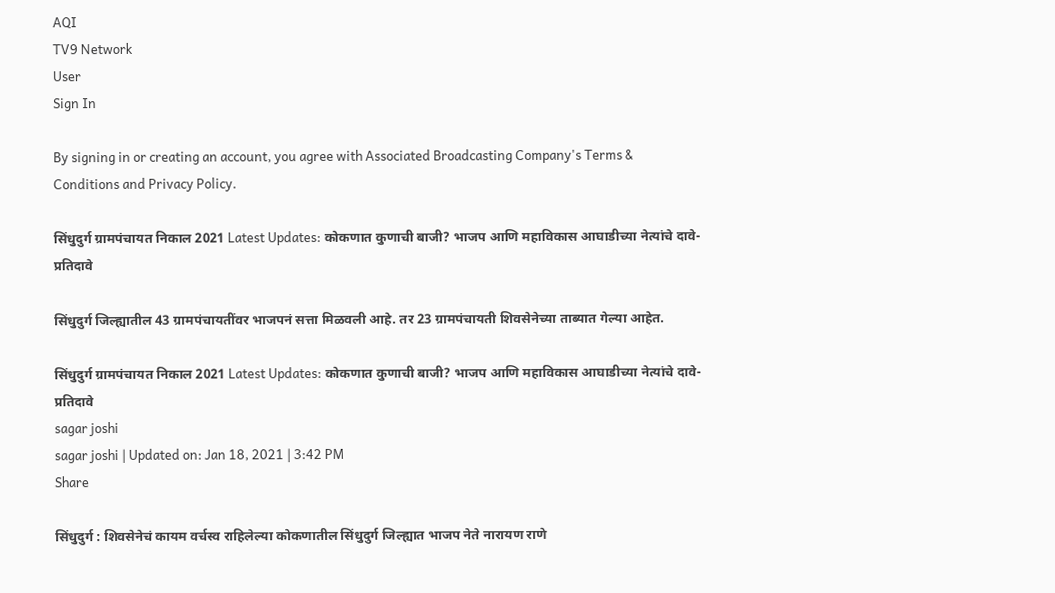AQI
TV9 Network
User
Sign In

By signing in or creating an account, you agree with Associated Broadcasting Company's Terms & Conditions and Privacy Policy.

सिंधुदुर्ग ग्रामपंचायत निकाल 2021 Latest Updates: कोकणात कुणाची बाजी? भाजप आणि महाविकास आघाडीच्या नेत्यांचे दावे-प्रतिदावे

सिंधुदुर्ग जिल्ह्यातील 43 ग्रामपंचायतींवर भाजपनं सत्ता मिळवली आहे. तर 23 ग्रामपंचायती शिवसेनेच्या ताब्यात गेल्या आहेत.

सिंधुदुर्ग ग्रामपंचायत निकाल 2021 Latest Updates: कोकणात कुणाची बाजी? भाजप आणि महाविकास आघाडीच्या नेत्यांचे दावे-प्रतिदावे
sagar joshi
sagar joshi | Updated on: Jan 18, 2021 | 3:42 PM
Share

सिंधुदुर्ग : शिवसेनेचं कायम वर्चस्व राहिलेल्या कोकणातील सिंधुदुर्ग जिल्ह्यात भाजप नेते नारायण राणे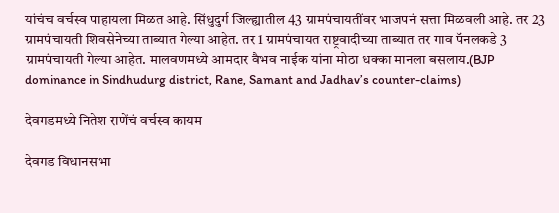यांचंच वर्चस्व पाहायला मिळत आहे. सिंधुदुर्ग जिल्ह्यातील 43 ग्रामपंचायतींवर भाजपनं सत्ता मिळवली आहे. तर 23 ग्रामपंचायती शिवसेनेच्या ताब्यात गेल्या आहेत. तर 1 ग्रामपंचायत राष्ट्रवादीच्या ताब्यात तर गाव पॅनलकडे 3 ग्रामपंचायती गेल्या आहेत. मालवणमध्ये आमदार वैभव नाईक यांना मोठा धक्का मानला बसलाय.(BJP dominance in Sindhudurg district, Rane, Samant and Jadhav’s counter-claims)

देवगडमध्ये नितेश राणेंचं वर्चस्व कायम

देवगड विधानसभा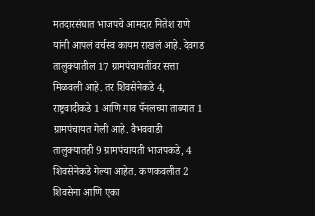मतदारसंघात भाजपचे आमदार नितेश राणे यांनी आपलं वर्चस्व कायम राखलं आहे. देवगड तालुक्यातील 17 ग्रामपंचायतींवर सत्ता मिळवली आहे. तर शिवसेनेकडे 4, राष्ट्रवादीकडे 1 आणि गाव पॅनलच्या ताब्यात 1 ग्रामपंचायत गेली आहे. वैभववाडी तालुक्यातही 9 ग्रामपंचायती भाजपकडे, 4 शिवसेनेकडे गेल्या आहेत. कणकवलीत 2 शिवसेना आणि एका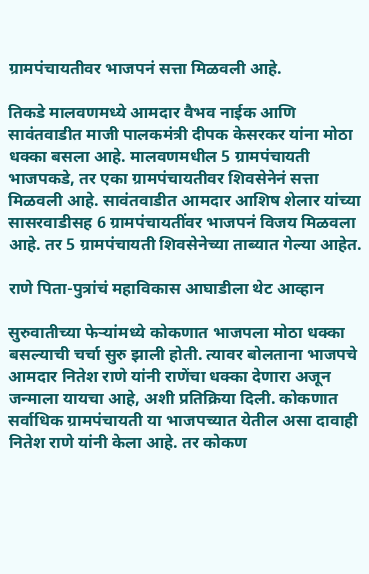ग्रामपंचायतीवर भाजपनं सत्ता मिळवली आहे.

तिकडे मालवणमध्ये आमदार वैभव नाईक आणि सावंतवाडीत माजी पालकमंत्री दीपक केसरकर यांना मोठा धक्का बसला आहे. मालवणमधील 5 ग्रामपंचायती भाजपकडे, तर एका ग्रामपंचायतीवर शिवसेनेनं सत्ता मिळवली आहे. सावंतवाडीत आमदार आशिष शेलार यांच्या सासरवाडीसह 6 ग्रामपंचायतींवर भाजपनं विजय मिळवला आहे. तर 5 ग्रामपंचायती शिवसेनेच्या ताब्यात गेल्या आहेत.

राणे पिता-पुत्रांचं महाविकास आघाडीला थेट आव्हान

सुरुवातीच्या फेऱ्यांमध्ये कोकणात भाजपला मोठा धक्का बसल्याची चर्चा सुरु झाली होती. त्यावर बोलताना भाजपचे आमदार नितेश राणे यांनी राणेंचा धक्का देणारा अजून जन्माला यायचा आहे, अशी प्रतिक्रिया दिली. कोकणात सर्वाधिक ग्रामपंचायती या भाजपच्यात येतील असा दावाही नितेश राणे यांनी केला आहे. तर कोकण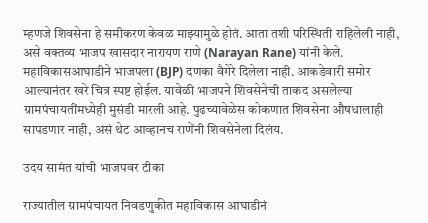म्हणजे शिवसेना हे समीकरण केवळ माझ्यामुळे होतं. आता तशी परिस्थिती राहिलेली नाही, असे वक्तव्य भाजप खासदार नारायण राणे (Narayan Rane) यांनी केले. महाविकासआघाडीने भाजपला (BJP) दणका वैगेरे दिलेला नाही. आकडेवारी समोर आल्यानंतर खरे चित्र स्पष्ट होईल. यावेळी भाजपने शिवसेनेची ताकद असलेल्या ग्रामपंचायतींमध्येही मुसंडी मारली आहे. पुढच्यावेळेस कोकणात शिवसेना औषधालाही सापडणार नाही, असं थेट आव्हानच राणेंनी शिवसेनेला दिलंय.

उदय सामंत यांची भाजपवर टीका

राज्यातील ग्रामपंचायत निवडणुकीत महाविकास आघाडीनं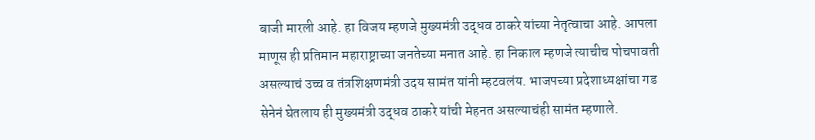बाजी मारली आहे. हा विजय म्हणजे मुख्यमंत्री उद्धव ठाकरे यांच्या नेतृत्वाचा आहे. आपला माणूस ही प्रतिमान महाराष्ट्राच्या जनतेच्या मनात आहे. हा निकाल म्हणजे त्याचीच पोचपावती असल्याचं उच्च व तंत्रशिक्षणमंत्री उदय सामंत यांनी म्हटवलंय. भाजपच्या प्रदेशाध्यक्षांचा गड सेनेनं घेतलाय ही मुख्यमंत्री उद्धव ठाकरे यांची मेहनत असल्याचंही सामंत म्हणाले.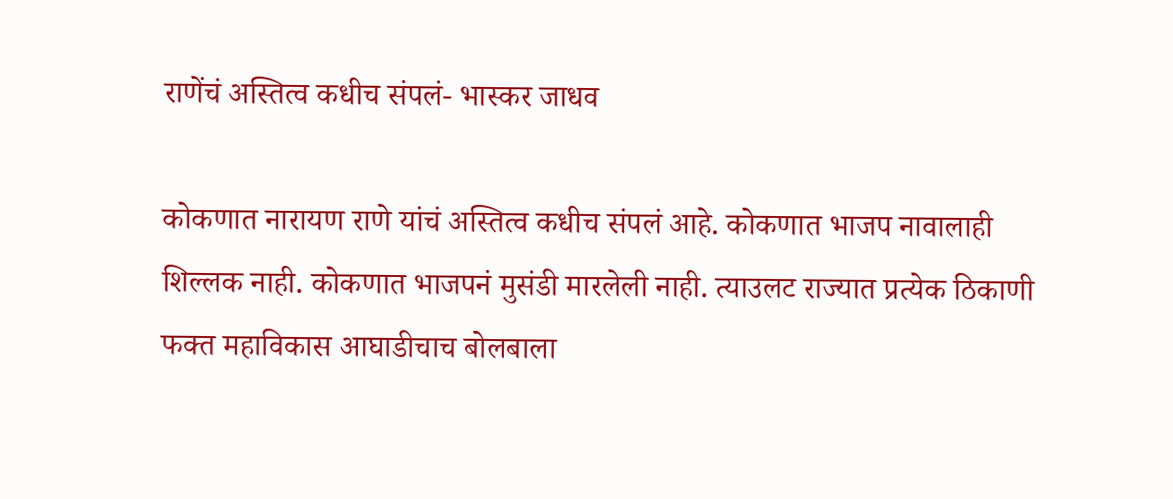राणेंचं अस्तित्व कधीच संपलं- भास्कर जाधव

कोकणात नारायण राणे यांचं अस्तित्व कधीच संपलं आहे. कोकणात भाजप नावालाही शिल्लक नाही. कोकणात भाजपनं मुसंडी मारलेली नाही. त्याउलट राज्यात प्रत्येक ठिकाणी फक्त महाविकास आघाडीचाच बोलबाला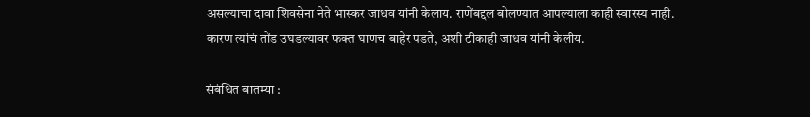असल्याचा दावा शिवसेना नेते भास्कर जाधव यांनी केलाय. राणेंबद्दल बोलण्यात आपल्याला काही स्वारस्य नाही. कारण त्यांचं तोंड उघडल्यावर फक्त घाणच बाहेर पडते, अशी टीकाही जाधव यांनी केलीय.

संबंधित बातम्या :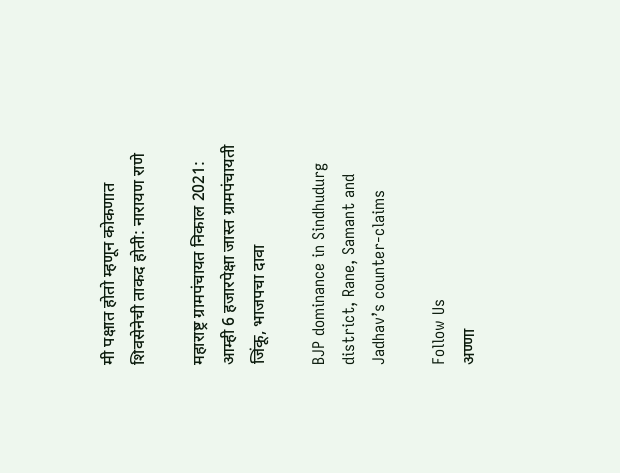मी पक्षात होतो म्हणून कोकणात शिवसेनेची ताकद होती: नारायण राणे

महाराष्ट्र ग्रामपंचायत निकाल 2021: आम्ही 6 हजारपेक्षा जास्त ग्रामपंचायती जिंकू, भाजपचा दावा

BJP dominance in Sindhudurg district, Rane, Samant and Jadhav’s counter-claims

Follow Us
अण्णा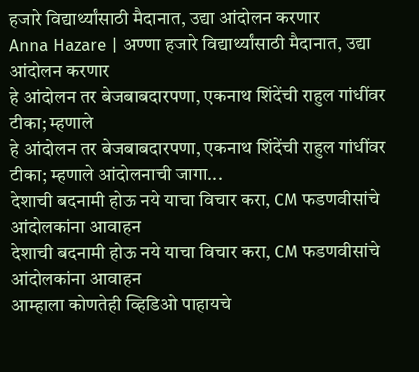हजारे विद्यार्थ्यांसाठी मैदानात, उद्या आंदोलन करणार
Anna Hazare | अण्णा हजारे विद्यार्थ्यांसाठी मैदानात, उद्या आंदोलन करणार
हे आंदोलन तर बेजबाबदारपणा, एकनाथ शिंदेंची राहुल गांधींवर टीका; म्हणाले
हे आंदोलन तर बेजबाबदारपणा, एकनाथ शिंदेंची राहुल गांधींवर टीका; म्हणाले आंदोलनाची जागा...
देशाची बदनामी होऊ नये याचा विचार करा, CM फडणवीसांचे आंदोलकांना आवाहन
देशाची बदनामी होऊ नये याचा विचार करा, CM फडणवीसांचे आंदोलकांना आवाहन
आम्हाला कोणतेही व्हिडिओ पाहायचे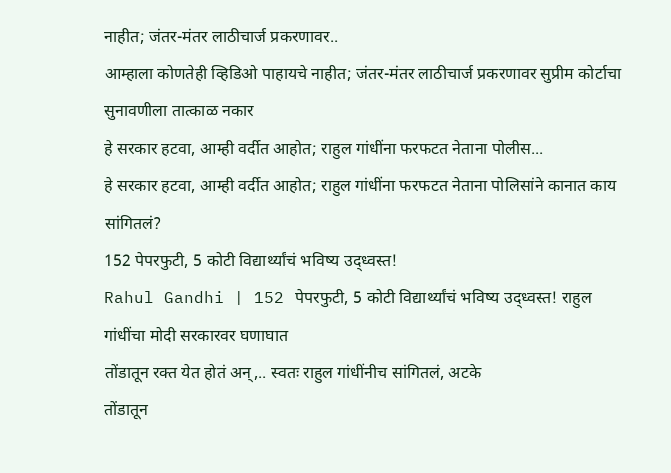नाहीत; जंतर-मंतर लाठीचार्ज प्रकरणावर..
आम्हाला कोणतेही व्हिडिओ पाहायचे नाहीत; जंतर-मंतर लाठीचार्ज प्रकरणावर सुप्रीम कोर्टाचा सुनावणीला तात्काळ नकार
हे सरकार हटवा, आम्ही वर्दीत आहोत; राहुल गांधींना फरफटत नेताना पोलीस...
हे सरकार हटवा, आम्ही वर्दीत आहोत; राहुल गांधींना फरफटत नेताना पोलिसांने कानात काय सांगितलं?
152 पेपरफुटी, 5 कोटी विद्यार्थ्यांचं भविष्य उद्ध्वस्त!
Rahul Gandhi | 152 पेपरफुटी, 5 कोटी विद्यार्थ्यांचं भविष्य उद्ध्वस्त! राहुल गांधींचा मोदी सरकारवर घणाघात
तोंडातून रक्त येत होतं अन्,.. स्वतः राहुल गांधींनीच सांगितलं, अटके
तोंडातून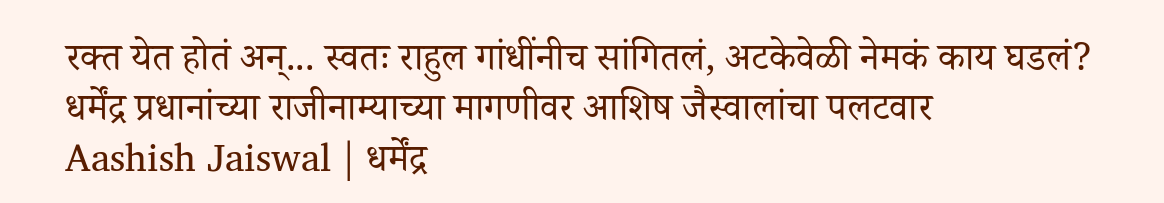रक्त येत होतं अन्... स्वतः राहुल गांधींनीच सांगितलं, अटकेवेळी नेमकं काय घडलं?
धर्मेंद्र प्रधानांच्या राजीनाम्याच्या मागणीवर आशिष जैस्वालांचा पलटवार
Aashish Jaiswal | धर्मेंद्र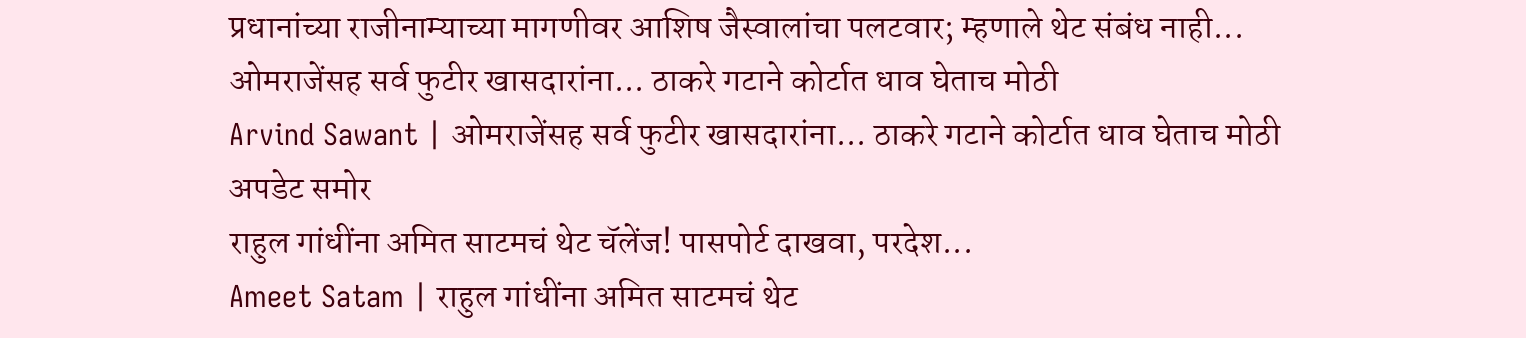प्रधानांच्या राजीनाम्याच्या मागणीवर आशिष जैस्वालांचा पलटवार; म्हणाले थेट संबंध नाही...
ओमराजेंसह सर्व फुटीर खासदारांना... ठाकरे गटाने कोर्टात धाव घेताच मोठी
Arvind Sawant | ओमराजेंसह सर्व फुटीर खासदारांना... ठाकरे गटाने कोर्टात धाव घेताच मोठी अपडेट समोर
राहुल गांधींना अमित साटमचं थेट चॅलेंज! पासपोर्ट दाखवा, परदेश...
Ameet Satam | राहुल गांधींना अमित साटमचं थेट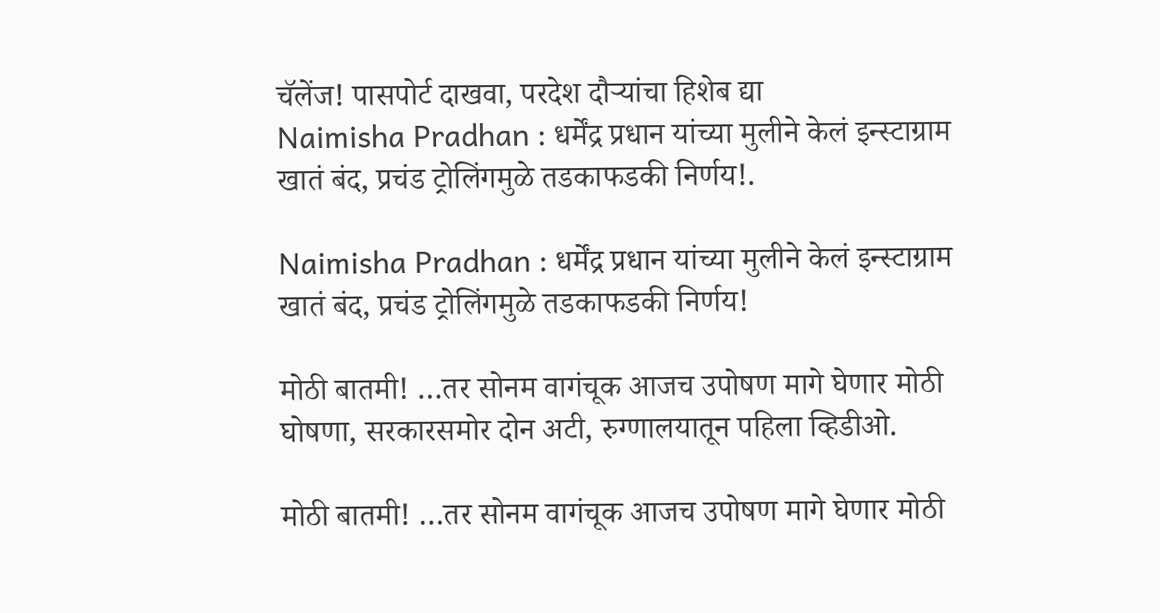चॅलेंज! पासपोर्ट दाखवा, परदेश दौऱ्यांचा हिशेब द्या
Naimisha Pradhan : धर्मेंद्र प्रधान यांच्या मुलीने केलं इन्स्टाग्राम खातं बंद, प्रचंड ट्रोलिंगमुळे तडकाफडकी निर्णय!.

Naimisha Pradhan : धर्मेंद्र प्रधान यांच्या मुलीने केलं इन्स्टाग्राम खातं बंद, प्रचंड ट्रोलिंगमुळे तडकाफडकी निर्णय!

मोठी बातमी! …तर सोनम वागंचूक आजच उपोषण मागे घेणार मोठी घोषणा, सरकारसमोर दोन अटी, रुग्णालयातून पहिला व्हिडीओ.

मोठी बातमी! …तर सोनम वागंचूक आजच उपोषण मागे घेणार मोठी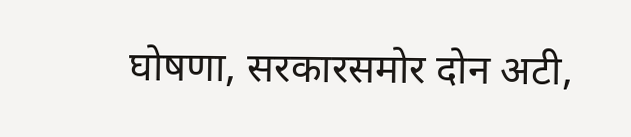घोषणा, सरकारसमोर दोन अटी,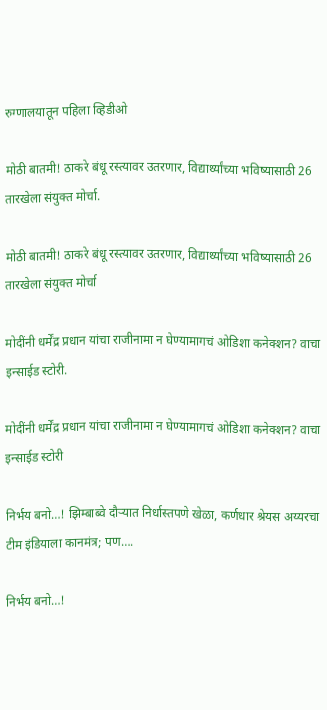रुग्णालयातून पहिला व्हिडीओ

मोठी बातमी! ठाकरे बंधू रस्त्यावर उतरणार, विद्यार्थ्यांच्या भविष्यासाठी 26 तारखेला संयुक्त मोर्चा.

मोठी बातमी! ठाकरे बंधू रस्त्यावर उतरणार, विद्यार्थ्यांच्या भविष्यासाठी 26 तारखेला संयुक्त मोर्चा

मोदींनी धर्मेंद्र प्रधान यांचा राजीनामा न घेण्यामागचं ओडिशा कनेक्शन? वाचा इन्साईड स्टोरी.

मोदींनी धर्मेंद्र प्रधान यांचा राजीनामा न घेण्यामागचं ओडिशा कनेक्शन? वाचा इन्साईड स्टोरी

निर्भय बनो…! झिम्बाब्वे दौऱ्यात निर्धास्तपणे खेळा, कर्णधार श्रेयस अय्यरचा टीम इंडियाला कानमंत्र; पण….

निर्भय बनो…!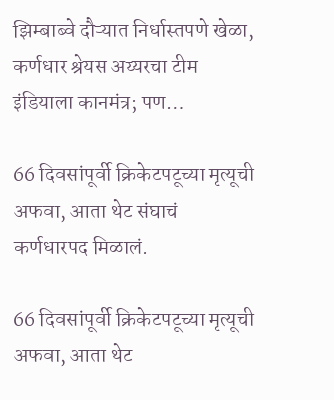झिम्बाब्वे दौऱ्यात निर्धास्तपणे खेळा, कर्णधार श्रेयस अय्यरचा टीम इंडियाला कानमंत्र; पण…

66 दिवसांपूर्वी क्रिकेटपटूच्या मृत्यूची अफवा, आता थेट संघाचं कर्णधारपद मिळालं.

66 दिवसांपूर्वी क्रिकेटपटूच्या मृत्यूची अफवा, आता थेट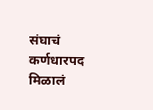संघाचं कर्णधारपद मिळालं